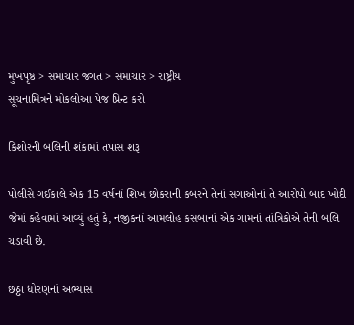મુખપૃષ્ઠ > સમાચાર જગત > સમાચાર > રાષ્ટ્રીય
સૂચનામિત્રને મોકલોઆ પેજ પ્રિન્ટ કરો

કિશોરની બલિની શંકામાં તપાસ શરૂ

પોલીસે ગઈકાલે એક 15 વર્ષનાં શિખ છોકરાની કબરને તેનાં સગાઓનાં તે આરોપો બાદ ખોદી જેમાં કહેવામાં આવ્યું હતું કે, નજીકનાં આમલોહ કસબાનાં એક ગામનાં તાંત્રિકોએ તેની બલિ ચડાવી છે.

છઠ્ઠા ધોરણનાં અભ્યાસ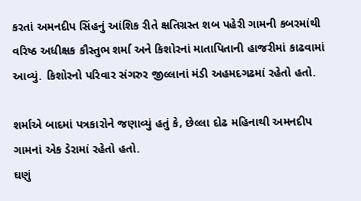કરતાં અમનદીપ સિંહનું આંશિક રીતે ક્ષતિગ્રસ્ત શબ પહેરી ગામની કબરમાંથી વરિષ્ઠ અધીક્ષક કૌસ્તુભ શર્મા અને કિશોરનાં માતાપિતાની હાજરીમાં કાઢવામાં આવ્યું. કિશોરનો પરિવાર સંગરુર જીલ્લાનાં મંડી અહમદગઢમાં રહેતો હતો.

શર્માએ બાદમાં પત્રકારોને જણાવ્યું હતું કે, છેલ્લા દોઢ મહિનાથી અમનદીપ ગામનાં એક ડેરામાં રહેતો હતો.
ઘણું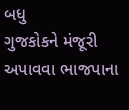બધુ
ગુજકોકને મંજૂરી અપાવવા ભાજપાના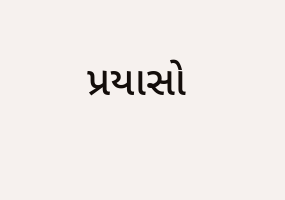પ્રયાસો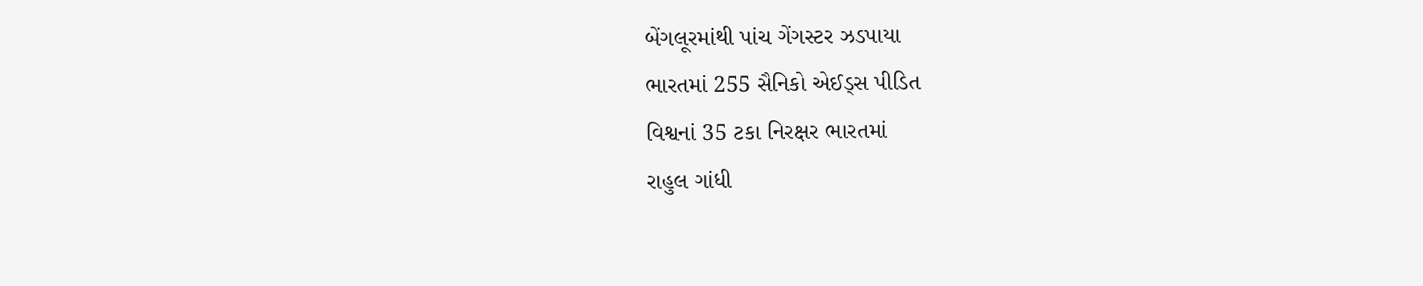બેંગલૂરમાંથી પાંચ ગેંગસ્ટર ઝડપાયા
ભારતમાં 255 સૈનિકો એઈડ્સ પીડિત
વિશ્વનાં 35 ટકા નિરક્ષર ભારતમાં
રાહુલ ગાંધી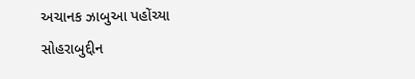અચાનક ઝાબુઆ પહોંચ્યા
સોહરાબુદ્દીન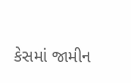કેસમાં જામીન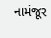નામંજૂર